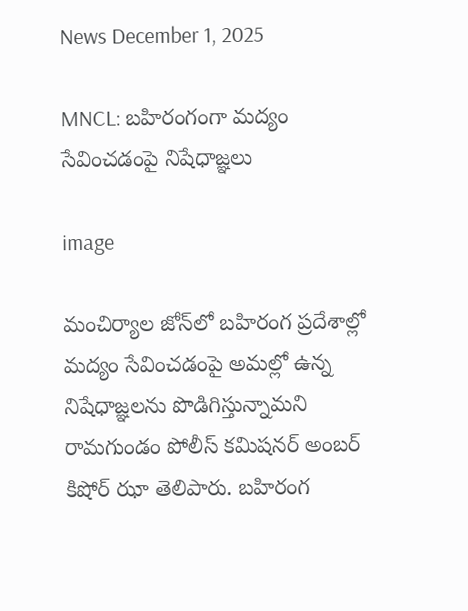News December 1, 2025

MNCL: బహిరంగంగా మద్యం సేవించడంపై నిషేధాజ్ఞలు

image

మంచిర్యాల జోన్‌లో బహిరంగ ప్రదేశాల్లో మద్యం సేవించడంపై అమల్లో ఉన్న నిషేధాజ్ఞలను పొడిగిస్తున్నామని రామగుండం పోలీస్ కమిషనర్ అంబర్ కిషోర్ ఝా తెలిపారు. బహిరంగ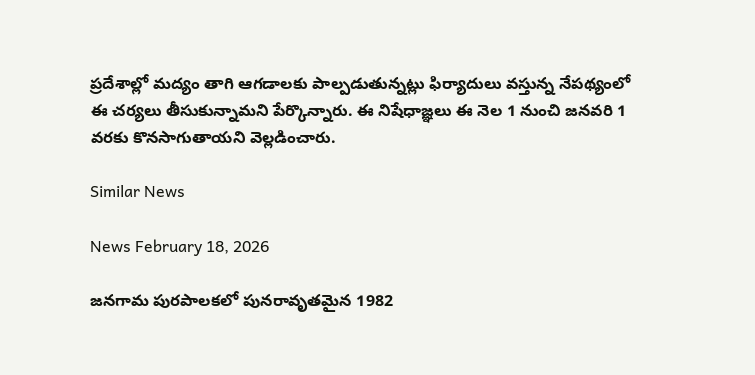ప్రదేశాల్లో మద్యం తాగి ఆగడాలకు పాల్పడుతున్నట్లు ఫిర్యాదులు వస్తున్న నేపథ్యంలో ఈ చర్యలు తీసుకున్నామని పేర్కొన్నారు. ఈ నిషేధాజ్ఞలు ఈ నెల 1 నుంచి జనవరి 1 వరకు కొనసాగుతాయని వెల్లడించారు.

Similar News

News February 18, 2026

జనగామ పురపాలకలో పునరావృతమైన 1982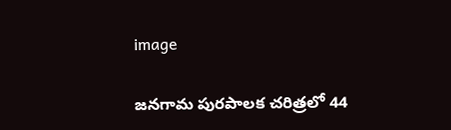image

జనగామ పురపాలక చరిత్రలో 44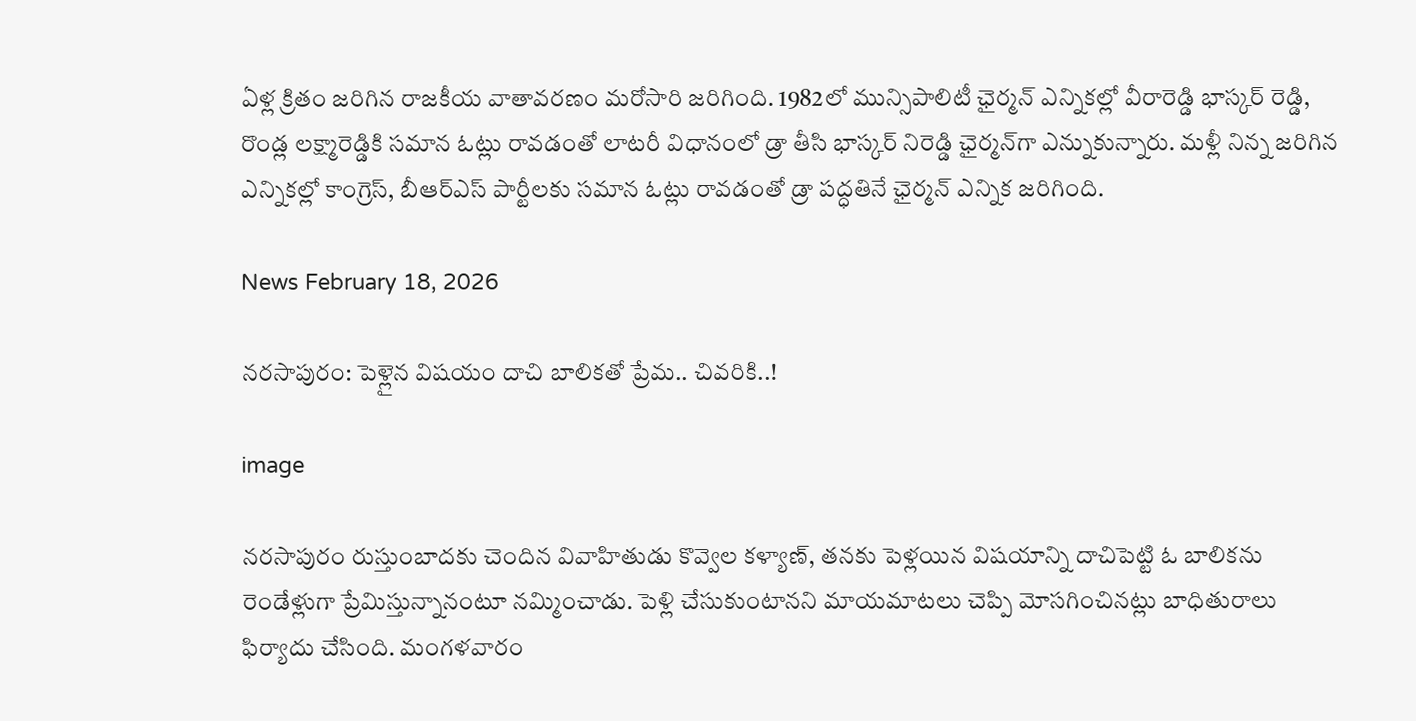ఏళ్ల క్రితం జరిగిన రాజకీయ వాతావరణం మరోసారి జరిగింది. 1982లో మున్సిపాలిటీ ఛైర్మన్ ఎన్నికల్లో వీరారెడ్డి భాస్కర్ రెడ్డి, రొండ్ల లక్ష్మారెడ్డికి సమాన ఓట్లు రావడంతో లాటరీ విధానంలో డ్రా తీసి భాస్కర్ నిరెడ్డి ఛైర్మన్‌గా ఎన్నుకున్నారు. మళ్లీ నిన్న జరిగిన ఎన్నికల్లో కాంగ్రెస్, బీఆర్ఎస్ పార్టీలకు సమాన ఓట్లు రావడంతో డ్రా పద్ధతినే ఛైర్మన్ ఎన్నిక జరిగింది.

News February 18, 2026

నరసాపురం: పెళ్లైన విషయం దాచి బాలికతో ప్రేమ.. చివరికి..!

image

నరసాపురం రుస్తుంబాదకు చెందిన వివాహితుడు కొవ్వెల కళ్యాణ్, తనకు పెళ్లయిన విషయాన్ని దాచిపెట్టి ఓ బాలికను రెండేళ్లుగా ప్రేమిస్తున్నానంటూ నమ్మించాడు. పెళ్లి చేసుకుంటానని మాయమాటలు చెప్పి మోసగించినట్లు బాధితురాలు ఫిర్యాదు చేసింది. మంగళవారం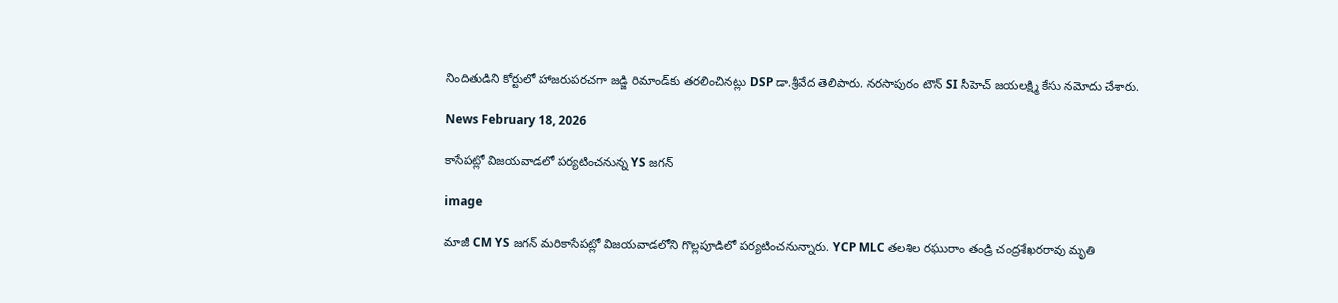నిందితుడిని కోర్టులో హాజరుపరచగా జడ్జి రిమాండ్‌కు తరలించినట్లు DSP డా.శ్రీవేద తెలిపారు. నరసాపురం టౌన్ SI సీహెచ్ జయలక్ష్మి కేసు నమోదు చేశారు.

News February 18, 2026

కాసేపట్లో విజయవాడలో పర్యటించనున్న YS జగన్

image

మాజీ CM YS జగన్ మరికాసేపట్లో విజయవాడలోని గొల్లపూడిలో పర్యటించనున్నారు. YCP MLC తలశిల రఘురాం తండ్రి చంద్రశేఖరరావు మృతి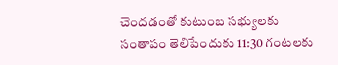చెందడంతో కుటుంబ సభ్యులకు సంతాపం తెలిపేందుకు 11:30 గంటలకు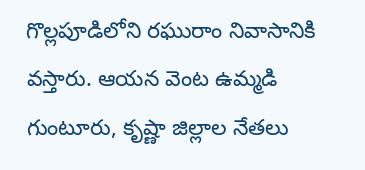గొల్లపూడిలోని రఘురాం నివాసానికి వస్తారు. ఆయన వెంట ఉమ్మడి గుంటూరు, కృష్ణా జిల్లాల నేతలు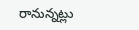రానున్నట్లు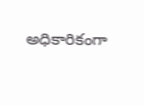అధికారికంగా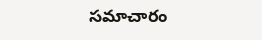సమాచారం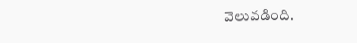వెలువడింది.